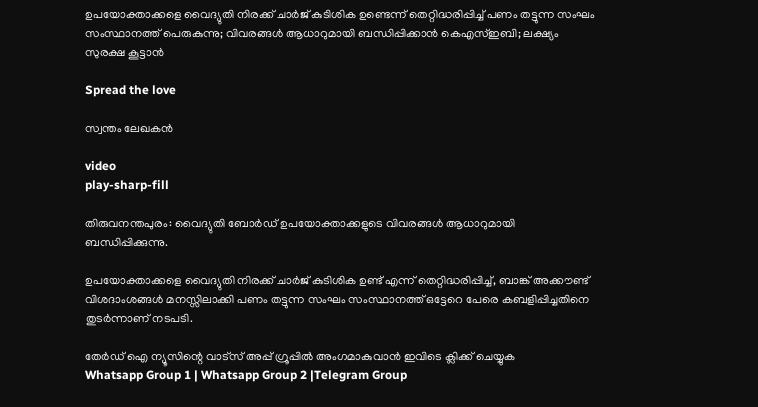ഉപയോക്താക്കളെ വൈദ്യുതി നിരക്ക് ചാര്‍‍ജ് കുടിശിക ഉണ്ടെന്ന് തെറ്റിദ്ധരിപ്പിച്ച് പണം തട്ടുന്ന സംഘം സംസ്ഥാനത്ത് പെരുകുന്നു; വിവരങ്ങൾ ആധാറുമായി ബന്ധിപ്പിക്കാൻ കെഎസ്ഇബി; ലക്ഷ്യം സുരക്ഷ കൂട്ടാൻ

Spread the love

സ്വന്തം ലേഖകൻ

video
play-sharp-fill

തിരുവനന്തപുരം: വൈദ്യുതി ബോര്‍ഡ് ഉപയോക്താക്കളുടെ വിവരങ്ങള്‍ ആധാറുമായി ബന്ധിപ്പിക്കുന്നു.

ഉപയോക്താക്കളെ വൈദ്യുതി നിരക്ക് ചാര്‍‍ജ് കുടിശിക ഉണ്ട് എന്ന് തെറ്റിദ്ധരിപ്പിച്ച്, ബാങ്ക് അക്കൗണ്ട് വിശദാംശങ്ങള്‍‍ മനസ്സിലാക്കി പണം തട്ടുന്ന സംഘം സംസ്ഥാനത്ത് ഒട്ടേറെ പേരെ കബളിപ്പിച്ചതിനെ തുടര്‍‍ന്നാണ് നടപടി.

തേർഡ് ഐ ന്യൂസിന്റെ വാട്സ് അപ്പ് ഗ്രൂപ്പിൽ അംഗമാകുവാൻ ഇവിടെ ക്ലിക്ക് ചെയ്യുക
Whatsapp Group 1 | Whatsapp Group 2 |Telegram Group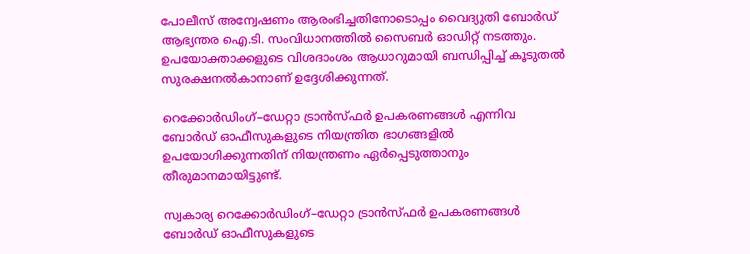പോലീസ് അന്വേഷണം ആരംഭിച്ചതിനോടൊപ്പം വൈദ്യുതി ബോര്‍ഡ് ആഭ്യന്തര ഐ.ടി. സംവിധാനത്തില്‍‍ സൈബര്‍‍ ഓഡിറ്റ് നടത്തും. ഉപയോക്താക്കളുടെ വിശദാംശം ആധാറുമായി ബന്ധിപ്പിച്ച് കൂടുതല്‍ സുരക്ഷനല്‍കാനാണ് ഉദ്ദേശിക്കുന്നത്.

റെക്കോര്‍‍ഡിംഗ്–ഡേറ്റാ ട്രാന്‍സ്ഫര്‍‍ ഉപകരണങ്ങള്‍‍ എന്നിവ ബോര്‍ഡ് ഓഫീസുകളുടെ നിയന്ത്രിത ഭാഗങ്ങളില്‍ ഉപയോഗിക്കുന്നതിന് നിയന്ത്രണം ഏര്‍പ്പെടുത്താനും തീരുമാനമായിട്ടുണ്ട്.

സ്വകാര്യ റെക്കോര്‍‍ഡിംഗ്–ഡേറ്റാ ട്രാന്‍സ്ഫര്‍‍ ഉപകരണങ്ങള്‍ ബോര്‍ഡ് ഓഫീസുകളുടെ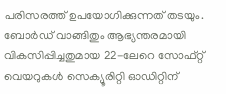പരിസരത്ത് ഉപയോഗിക്കുന്നത് തടയും. ബോര്‍‍ഡ് വാങ്ങിതും ആഭ്യന്തരമായി വികസിപ്പിച്ചതുമായ 22-ലേറെ സോഫ്റ്റ് വെയറുകള്‍‍ സെക്യൂരിറ്റി ഓഡിറ്റിന്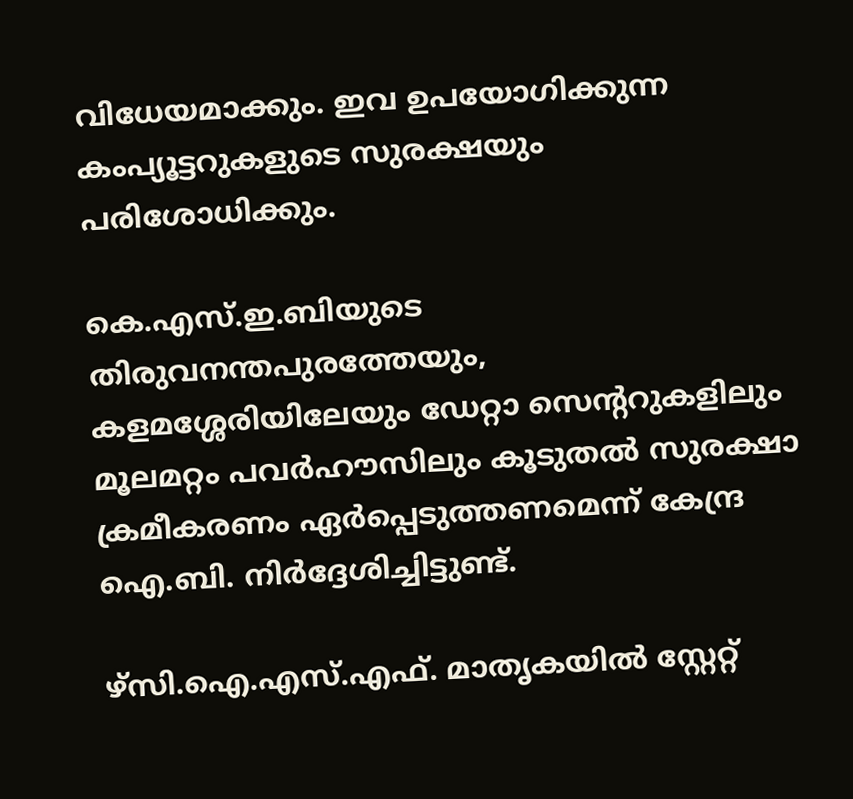വിധേയമാക്കും. ഇവ ഉപയോഗിക്കുന്ന കംപ്യൂട്ടറുകളുടെ സുരക്ഷയും പരിശോധിക്കും.

കെ.എസ്.ഇ.ബിയുടെ തിരുവനന്തപുരത്തേയും, കളമശ്ശേരിയിലേയും ഡേറ്റാ സെന്ററുകളിലും മൂലമറ്റം പവര്‍ഹൗസിലും കൂടുതല്‍ സുരക്ഷാ ക്രമീകരണം ഏര്‍‍പ്പെടുത്തണമെന്ന് കേന്ദ്ര ഐ.ബി. നിര്‍‍ദ്ദേശിച്ചിട്ടുണ്ട്.

ഴ്സി.ഐ.എസ്.എഫ്. മാതൃകയില്‍ സ്റ്റേറ്റ്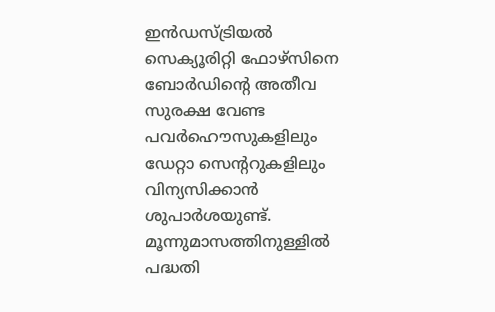ഇന്‍‍ഡസ്ട്രിയല്‍‍ സെക്യൂരിറ്റി ഫോഴ്സിനെ ബോര്‍ഡിന്റെ അതീവ സുരക്ഷ വേണ്ട പവര്‍‍ഹൌസുകളിലും ഡേറ്റാ സെന്ററുകളിലും വിന്യസിക്കാന്‍ ശുപാര്‍‍ശയുണ്ട്. മൂന്നുമാസത്തിനുള്ളില്‍‍ പദ്ധതി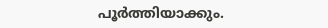പൂര്‍ത്തിയാക്കും.